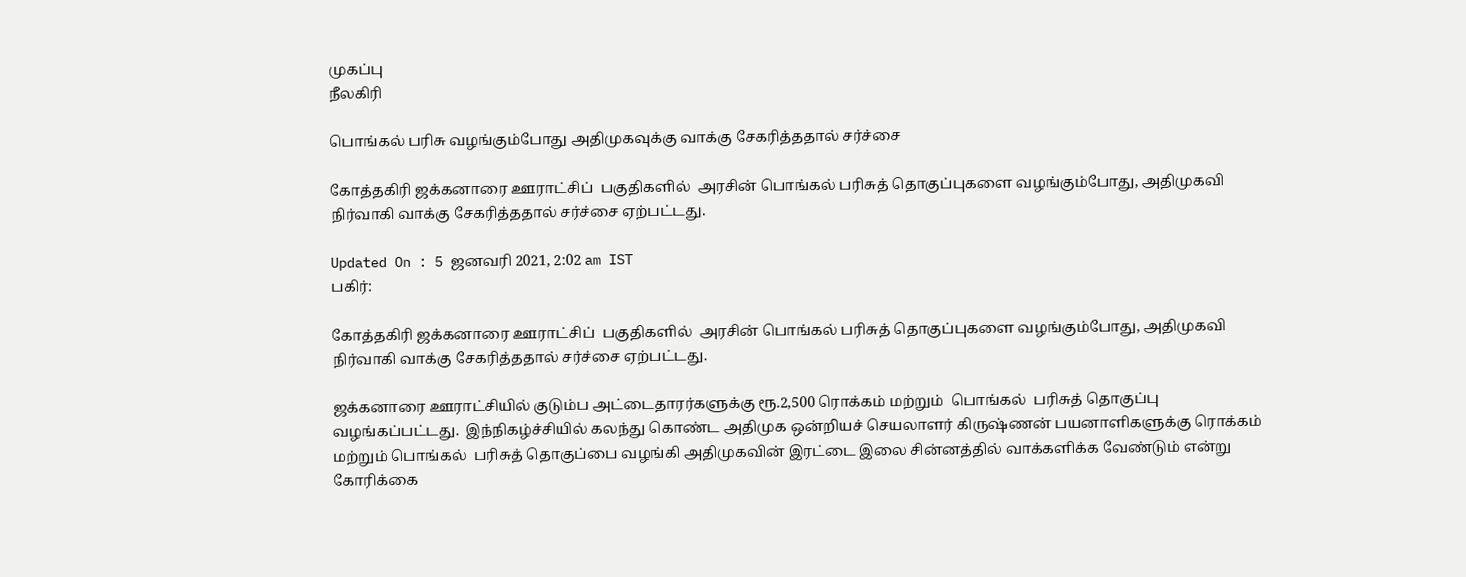முகப்பு
நீலகிரி

பொங்கல் பரிசு வழங்கும்போது அதிமுகவுக்கு வாக்கு சேகரித்ததால் சர்ச்சை

கோத்தகிரி ஜக்கனாரை ஊராட்சிப்  பகுதிகளில்  அரசின் பொங்கல் பரிசுத் தொகுப்புகளை வழங்கும்போது, அதிமுகவி நிர்வாகி வாக்கு சேகரித்ததால் சர்ச்சை ஏற்பட்டது.

Updated On : 5 ஜனவரி 2021, 2:02 am IST
பகிர்:

கோத்தகிரி ஜக்கனாரை ஊராட்சிப்  பகுதிகளில்  அரசின் பொங்கல் பரிசுத் தொகுப்புகளை வழங்கும்போது, அதிமுகவி நிர்வாகி வாக்கு சேகரித்ததால் சர்ச்சை ஏற்பட்டது.

ஜக்கனாரை ஊராட்சியில் குடும்ப அட்டைதாரர்களுக்கு ரூ.2,500 ரொக்கம் மற்றும்  பொங்கல்  பரிசுத் தொகுப்பு வழங்கப்பட்டது.  இந்நிகழ்ச்சியில் கலந்து கொண்ட அதிமுக ஒன்றியச் செயலாளர் கிருஷ்ணன் பயனாளிகளுக்கு ரொக்கம் மற்றும் பொங்கல்  பரிசுத் தொகுப்பை வழங்கி அதிமுகவின் இரட்டை இலை சின்னத்தில் வாக்களிக்க வேண்டும் என்று கோரிக்கை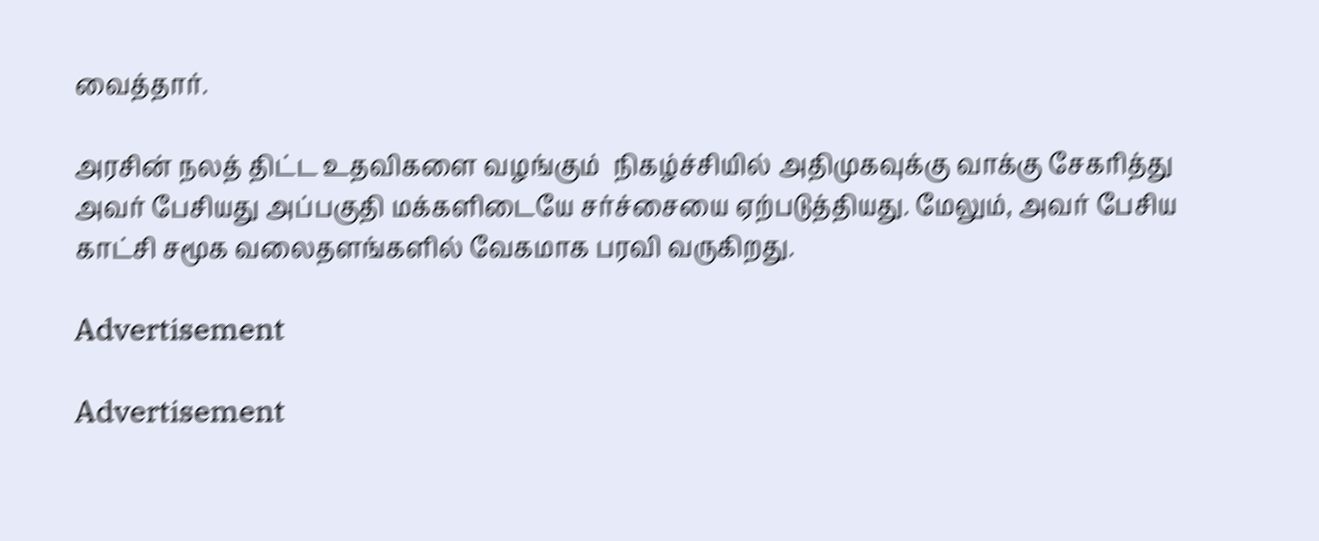வைத்தார்.

அரசின் நலத் திட்ட உதவிகளை வழங்கும்  நிகழ்ச்சியில் அதிமுகவுக்கு வாக்கு சேகரித்து அவர் பேசியது அப்பகுதி மக்களிடையே சர்ச்சையை ஏற்படுத்தியது. மேலும், அவர் பேசிய காட்சி சமூக வலைதளங்களில் வேகமாக பரவி வருகிறது.

Advertisement

Advertisement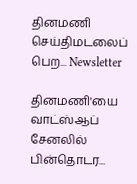தினமணி செய்திமடலைப் பெற... Newsletter

தினமணி'யை வாட்ஸ்ஆப் சேனலில் பின்தொடர...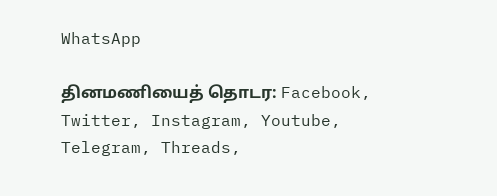WhatsApp

தினமணியைத் தொடர: Facebook, Twitter, Instagram, Youtube, Telegram, Threads,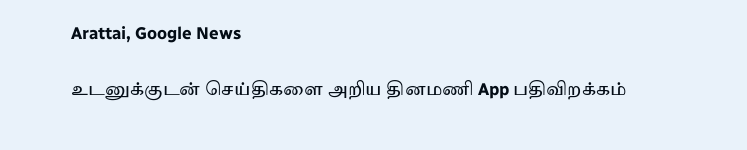Arattai, Google News

உடனுக்குடன் செய்திகளை அறிய தினமணி App பதிவிறக்கம்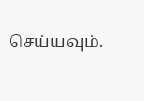செய்யவும்.